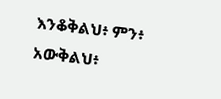እንቆቅልህ፥ ምን፥ አውቅልህ፥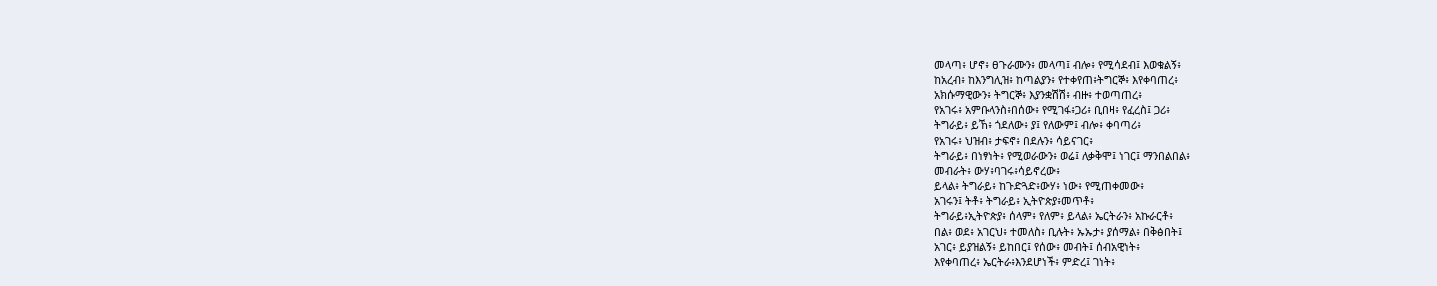መላጣ፥ ሆኖ፥ ፀጉራሙን፥ መላጣ፤ ብሎ፥ የሚሳደብ፤ እወቁልኝ፥
ከአረብ፥ ከእንግሊዝ፥ ከጣልያን፥ የተቀየጠ፥ትግርኞ፥ እየቀባጠረ፥
አክሱማዊውን፥ ትግርኞ፥ እያንቋሽሽ፥ ብዙ፥ ተወጣጠረ፥
የአገሩ፥ አምቡላንስ፥በሰው፥ የሚገፋ፥ጋሪ፥ ቢበዛ፥ የፈረስ፤ ጋሪ፥
ትግራይ፥ ይኸ፥ ጎደለው፥ ያ፤ የለውም፤ ብሎ፥ ቀባጣሪ፥
የአገሩ፥ ህዝብ፥ ታፍኖ፥ በደሉን፥ ሳይናገር፥
ትግራይ፥ በነፃነት፥ የሚወራውን፥ ወሬ፤ ለቃቅሞ፤ ነገር፤ ማንበልበል፥
መብራት፥ ውሃ፥ባገሩ፥ሳይኖረው፥
ይላል፥ ትግራይ፥ ከጉድጓድ፥ውሃ፥ ነው፥ የሚጠቀመው፥
አገሩን፤ ትቶ፥ ትግራይ፥ ኢትዮጵያ፥መጥቶ፥
ትግራይ፥ኢትዮጵያ፥ ሰላም፥ የለም፥ ይላል፥ ኤርትራን፥ አኩራርቶ፥
በል፥ ወደ፥ አገርህ፥ ተመለስ፥ ቢሉት፥ ኡኡታ፥ ያሰማል፥ በቅፅበት፤
አገር፥ ይያዝልኝ፥ ይከበር፤ የሰው፥ መብት፤ ሰብአዊነት፥
እየቀባጠረ፥ ኤርትራ፥እንደሆነች፥ ምድረ፤ ገነት፥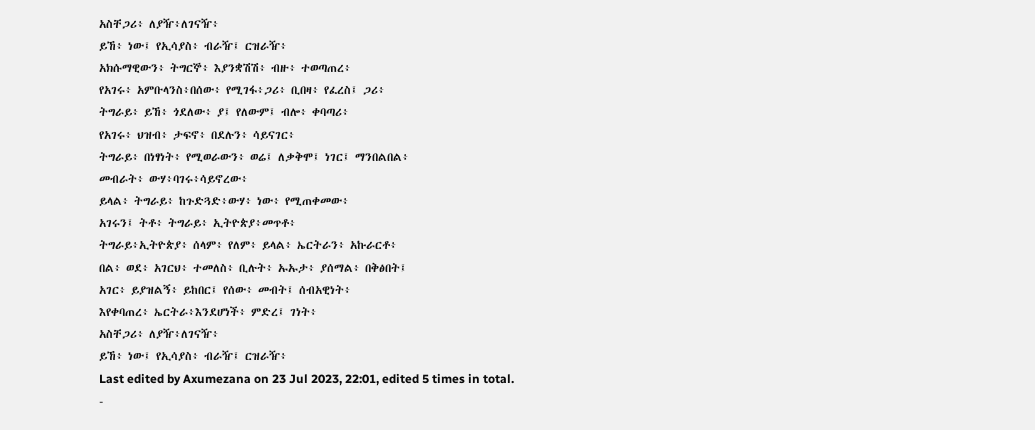አስቸጋሪ፥ ለያዥ፥ለገናዥ፥
ይኸ፥ ነው፤ የኢሳያስ፥ ብራዥ፤ ርዝራዥ፥
አክሱማዊውን፥ ትግርኞ፥ እያንቋሽሽ፥ ብዙ፥ ተወጣጠረ፥
የአገሩ፥ አምቡላንስ፥በሰው፥ የሚገፋ፥ጋሪ፥ ቢበዛ፥ የፈረስ፤ ጋሪ፥
ትግራይ፥ ይኸ፥ ጎደለው፥ ያ፤ የለውም፤ ብሎ፥ ቀባጣሪ፥
የአገሩ፥ ህዝብ፥ ታፍኖ፥ በደሉን፥ ሳይናገር፥
ትግራይ፥ በነፃነት፥ የሚወራውን፥ ወሬ፤ ለቃቅሞ፤ ነገር፤ ማንበልበል፥
መብራት፥ ውሃ፥ባገሩ፥ሳይኖረው፥
ይላል፥ ትግራይ፥ ከጉድጓድ፥ውሃ፥ ነው፥ የሚጠቀመው፥
አገሩን፤ ትቶ፥ ትግራይ፥ ኢትዮጵያ፥መጥቶ፥
ትግራይ፥ኢትዮጵያ፥ ሰላም፥ የለም፥ ይላል፥ ኤርትራን፥ አኩራርቶ፥
በል፥ ወደ፥ አገርህ፥ ተመለስ፥ ቢሉት፥ ኡኡታ፥ ያሰማል፥ በቅፅበት፤
አገር፥ ይያዝልኝ፥ ይከበር፤ የሰው፥ መብት፤ ሰብአዊነት፥
እየቀባጠረ፥ ኤርትራ፥እንደሆነች፥ ምድረ፤ ገነት፥
አስቸጋሪ፥ ለያዥ፥ለገናዥ፥
ይኸ፥ ነው፤ የኢሳያስ፥ ብራዥ፤ ርዝራዥ፥
Last edited by Axumezana on 23 Jul 2023, 22:01, edited 5 times in total.
-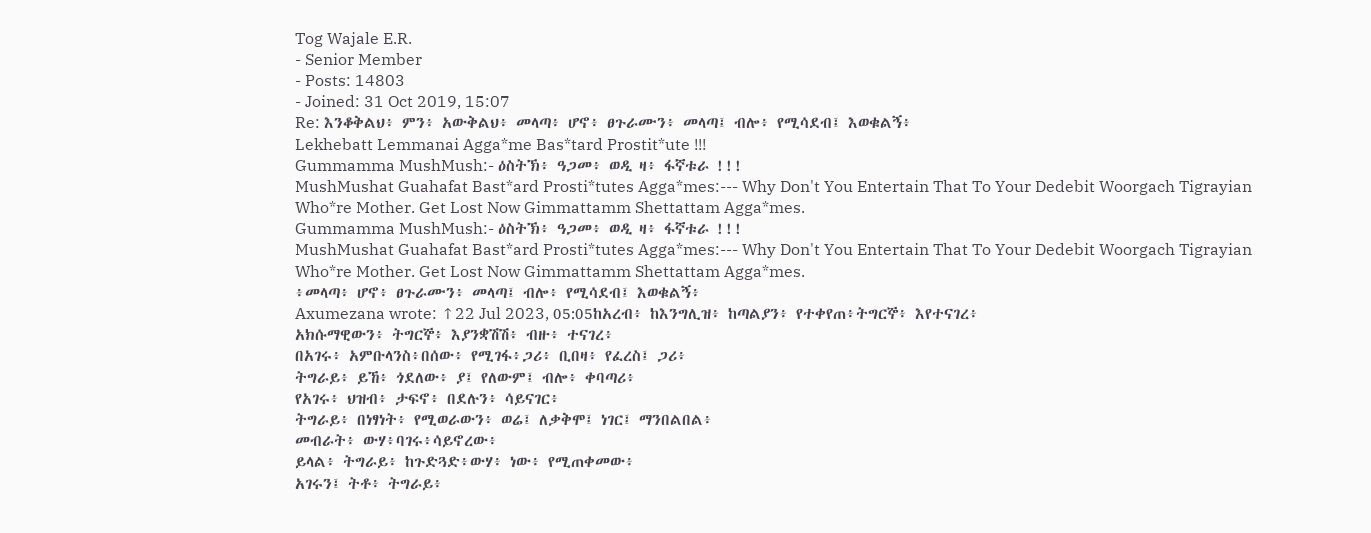Tog Wajale E.R.
- Senior Member
- Posts: 14803
- Joined: 31 Oct 2019, 15:07
Re: እንቆቅልህ፥ ምን፥ አውቅልህ፥ መላጣ፥ ሆኖ፥ ፀጉራሙን፥ መላጣ፤ ብሎ፥ የሚሳደብ፤ እወቁልኝ፥
Lekhebatt Lemmanai Agga*me Bas*tard Prostit*ute !!!
Gummamma MushMush:- ዕስትኽ፥ ዓጋመ፥ ወዲ ዛ፥ ፋኛቱራ !!!
MushMushat Guahafat Bast*ard Prosti*tutes Agga*mes:--- Why Don't You Entertain That To Your Dedebit Woorgach Tigrayian Who*re Mother. Get Lost Now Gimmattamm Shettattam Agga*mes.
Gummamma MushMush:- ዕስትኽ፥ ዓጋመ፥ ወዲ ዛ፥ ፋኛቱራ !!!
MushMushat Guahafat Bast*ard Prosti*tutes Agga*mes:--- Why Don't You Entertain That To Your Dedebit Woorgach Tigrayian Who*re Mother. Get Lost Now Gimmattamm Shettattam Agga*mes.
፥መላጣ፥ ሆኖ፥ ፀጉራሙን፥ መላጣ፤ ብሎ፥ የሚሳደብ፤ እወቁልኝ፥
Axumezana wrote: ↑22 Jul 2023, 05:05ከአረብ፥ ከእንግሊዝ፥ ከጣልያን፥ የተቀየጠ፥ትግርኞ፥ እየተናገረ፥
አክሱማዊውን፥ ትግርኞ፥ እያንቋሽሽ፥ ብዙ፥ ተናገረ፥
በአገሩ፥ አምቡላንስ፥በሰው፥ የሚገፋ፥ጋሪ፥ ቢበዛ፥ የፈረስ፤ ጋሪ፥
ትግራይ፥ ይኸ፥ ጎደለው፥ ያ፤ የለውም፤ ብሎ፥ ቀባጣሪ፥
የአገሩ፥ ህዝብ፥ ታፍኖ፥ በደሉን፥ ሳይናገር፥
ትግራይ፥ በነፃነት፥ የሚወራውን፥ ወሬ፤ ለቃቅሞ፤ ነገር፤ ማንበልበል፥
መብራት፥ ውሃ፥ባገሩ፥ሳይኖረው፥
ይላል፥ ትግራይ፥ ከጉድጓድ፥ውሃ፥ ነው፥ የሚጠቀመው፥
አገሩን፤ ትቶ፥ ትግራይ፥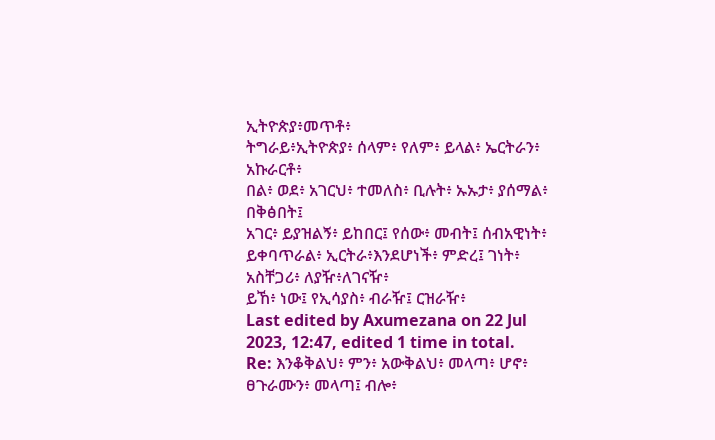ኢትዮጵያ፥መጥቶ፥
ትግራይ፥ኢትዮጵያ፥ ሰላም፥ የለም፥ ይላል፥ ኤርትራን፥ አኩራርቶ፥
በል፥ ወደ፥ አገርህ፥ ተመለስ፥ ቢሉት፥ ኡኡታ፥ ያሰማል፥ በቅፅበት፤
አገር፥ ይያዝልኝ፥ ይከበር፤ የሰው፥ መብት፤ ሰብአዊነት፥
ይቀባጥራል፥ ኢርትራ፥እንደሆነች፥ ምድረ፤ ገነት፥
አስቸጋሪ፥ ለያዥ፥ለገናዥ፥
ይኸ፥ ነው፤ የኢሳያስ፥ ብራዥ፤ ርዝራዥ፥
Last edited by Axumezana on 22 Jul 2023, 12:47, edited 1 time in total.
Re: እንቆቅልህ፥ ምን፥ አውቅልህ፥ መላጣ፥ ሆኖ፥ ፀጉራሙን፥ መላጣ፤ ብሎ፥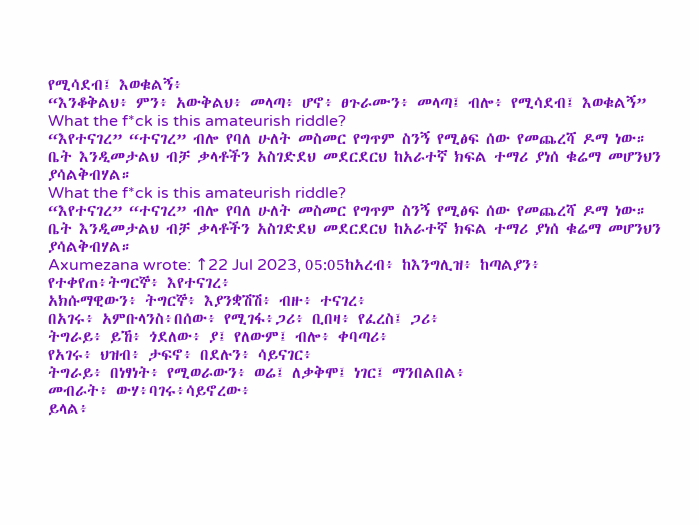የሚሳደብ፤ እወቁልኝ፥
“እንቆቅልህ፥ ምን፥ አውቅልህ፥ መላጣ፥ ሆኖ፥ ፀጉራሙን፥ መላጣ፤ ብሎ፥ የሚሳደብ፤ እወቁልኝ”
What the f*ck is this amateurish riddle?
“እየተናገረ” “ተናገረ” ብሎ የባለ ሁለት መስመር የግጥም ስንኝ የሚፅፍ ሰው የመጨረሻ ዶማ ነው። ቤት እንዲመታልህ ብቻ ቃላቶችን አስገድደህ መደርደርህ ከአራተኛ ክፍል ተማሪ ያነሰ ቁሬማ መሆንህን ያሳልቅብሃል።
What the f*ck is this amateurish riddle?
“እየተናገረ” “ተናገረ” ብሎ የባለ ሁለት መስመር የግጥም ስንኝ የሚፅፍ ሰው የመጨረሻ ዶማ ነው። ቤት እንዲመታልህ ብቻ ቃላቶችን አስገድደህ መደርደርህ ከአራተኛ ክፍል ተማሪ ያነሰ ቁሬማ መሆንህን ያሳልቅብሃል።
Axumezana wrote: ↑22 Jul 2023, 05:05ከአረብ፥ ከእንግሊዝ፥ ከጣልያን፥ የተቀየጠ፥ትግርኞ፥ እየተናገረ፥
አክሱማዊውን፥ ትግርኞ፥ እያንቋሽሽ፥ ብዙ፥ ተናገረ፥
በአገሩ፥ አምቡላንስ፥በሰው፥ የሚገፋ፥ጋሪ፥ ቢበዛ፥ የፈረስ፤ ጋሪ፥
ትግራይ፥ ይኸ፥ ጎደለው፥ ያ፤ የለውም፤ ብሎ፥ ቀባጣሪ፥
የአገሩ፥ ህዝብ፥ ታፍኖ፥ በደሉን፥ ሳይናገር፥
ትግራይ፥ በነፃነት፥ የሚወራውን፥ ወሬ፤ ለቃቅሞ፤ ነገር፤ ማንበልበል፥
መብራት፥ ውሃ፥ባገሩ፥ሳይኖረው፥
ይላል፥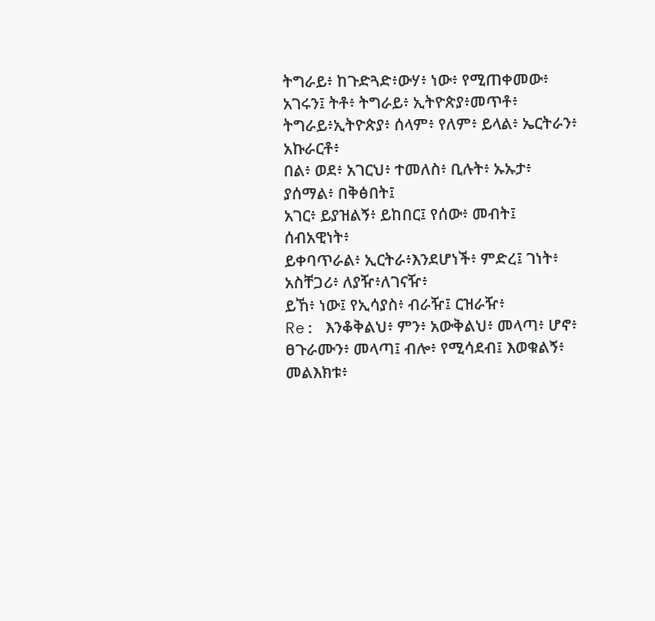ትግራይ፥ ከጉድጓድ፥ውሃ፥ ነው፥ የሚጠቀመው፥
አገሩን፤ ትቶ፥ ትግራይ፥ ኢትዮጵያ፥መጥቶ፥
ትግራይ፥ኢትዮጵያ፥ ሰላም፥ የለም፥ ይላል፥ ኤርትራን፥ አኩራርቶ፥
በል፥ ወደ፥ አገርህ፥ ተመለስ፥ ቢሉት፥ ኡኡታ፥ ያሰማል፥ በቅፅበት፤
አገር፥ ይያዝልኝ፥ ይከበር፤ የሰው፥ መብት፤ ሰብአዊነት፥
ይቀባጥራል፥ ኢርትራ፥እንደሆነች፥ ምድረ፤ ገነት፥
አስቸጋሪ፥ ለያዥ፥ለገናዥ፥
ይኸ፥ ነው፤ የኢሳያስ፥ ብራዥ፤ ርዝራዥ፥
Re: እንቆቅልህ፥ ምን፥ አውቅልህ፥ መላጣ፥ ሆኖ፥ ፀጉራሙን፥ መላጣ፤ ብሎ፥ የሚሳደብ፤ እወቁልኝ፥
መልእክቱ፥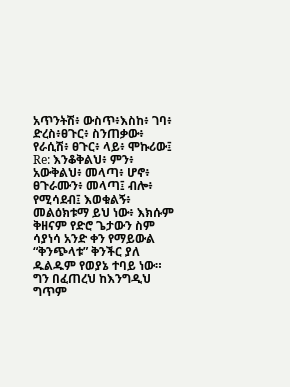አጥንትሽ፥ ውስጥ፥እስከ፥ ገባ፥ ድረስ፥ፀጉር፥ ስንጠቃው፥ የራሲሽ፥ ፀጉር፥ ላይ፥ ሞኩሪው፤
Re: እንቆቅልህ፥ ምን፥ አውቅልህ፥ መላጣ፥ ሆኖ፥ ፀጉራሙን፥ መላጣ፤ ብሎ፥ የሚሳደብ፤ እወቁልኝ፥
መልዕክቱማ ይህ ነው፥ እክሱም ቅዘናም የድሮ ጌታውን ስም ሳያነሳ አንድ ቀን የማይውል “ቅንጭላቱ” ቅንችር ያለ ዱልዱም የወያኔ ተባይ ነው። ግን በፈጠረህ ከእንግዲህ ግጥም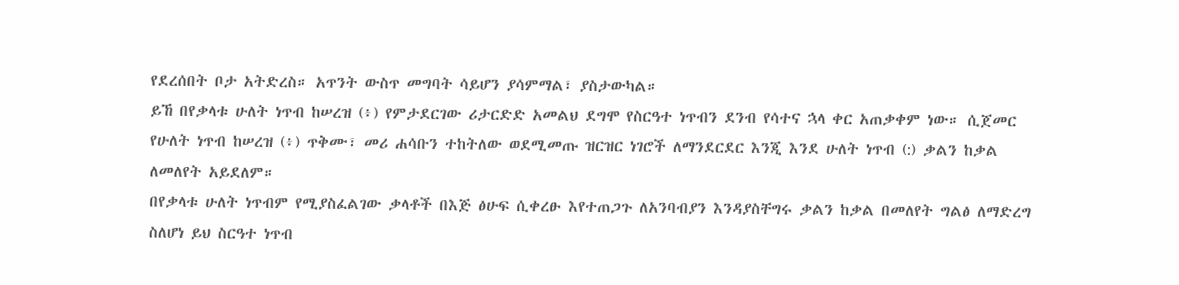የደረሰበት ቦታ አትድረስ። አጥንት ውስጥ መግባት ሳይሆን ያሳምማል፣ ያስታውካል።
ይኸ በየቃላቱ ሁለት ነጥብ ከሠረዝ (፥) የምታደርገው ሪታርድድ አመልህ ደግሞ የስርዓተ ነጥብን ደንብ የሳተና ኋላ ቀር አጠቃቀም ነው። ሲጀመር የሁለት ነጥብ ከሠረዝ (፥) ጥቅሙ፣ መሪ ሐሳቡን ተከትለው ወደሚመጡ ዝርዝር ነገሮች ለማንደርደር እንጂ እንደ ሁለት ነጥብ (:) ቃልን ከቃል ለመለየት አይደለም።
በየቃላቱ ሁለት ነጥብም የሚያስፈልገው ቃላቶች በእጅ ፅሁፍ ሲቀረፁ እየተጠጋጉ ለአንባብያን እንዳያስቸግሩ ቃልን ከቃል በመለየት ግልፅ ለማድረግ ስለሆነ ይህ ስርዓተ ነጥብ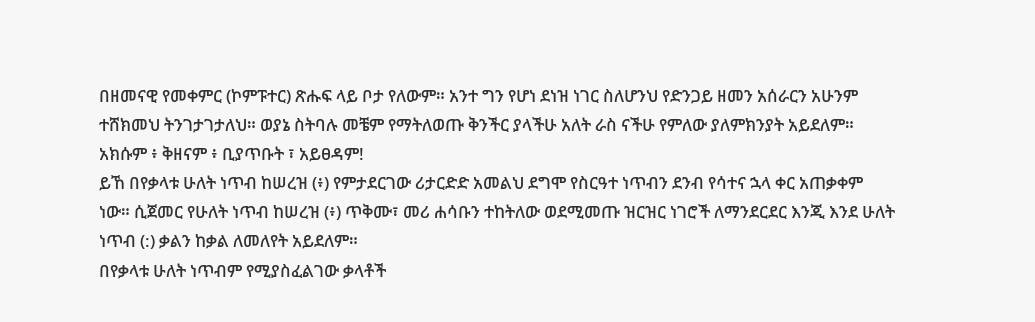በዘመናዊ የመቀምር (ኮምፑተር) ጽሑፍ ላይ ቦታ የለውም። አንተ ግን የሆነ ደነዝ ነገር ስለሆንህ የድንጋይ ዘመን አሰራርን አሁንም ተሸክመህ ትንገታገታለህ። ወያኔ ስትባሉ መቼም የማትለወጡ ቅንችር ያላችሁ አለት ራስ ናችሁ የምለው ያለምክንያት አይደለም።
አክሱም ፥ ቅዘናም ፥ ቢያጥቡት ፣ አይፀዳም!
ይኸ በየቃላቱ ሁለት ነጥብ ከሠረዝ (፥) የምታደርገው ሪታርድድ አመልህ ደግሞ የስርዓተ ነጥብን ደንብ የሳተና ኋላ ቀር አጠቃቀም ነው። ሲጀመር የሁለት ነጥብ ከሠረዝ (፥) ጥቅሙ፣ መሪ ሐሳቡን ተከትለው ወደሚመጡ ዝርዝር ነገሮች ለማንደርደር እንጂ እንደ ሁለት ነጥብ (:) ቃልን ከቃል ለመለየት አይደለም።
በየቃላቱ ሁለት ነጥብም የሚያስፈልገው ቃላቶች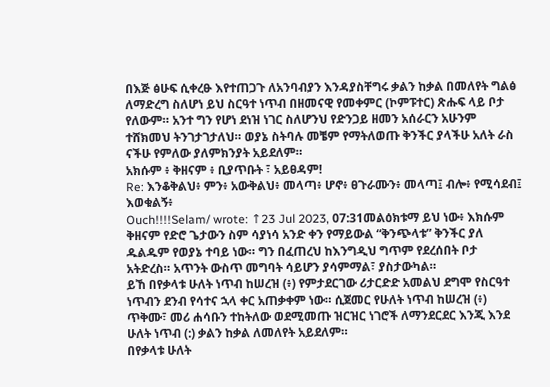በእጅ ፅሁፍ ሲቀረፁ እየተጠጋጉ ለአንባብያን እንዳያስቸግሩ ቃልን ከቃል በመለየት ግልፅ ለማድረግ ስለሆነ ይህ ስርዓተ ነጥብ በዘመናዊ የመቀምር (ኮምፑተር) ጽሑፍ ላይ ቦታ የለውም። አንተ ግን የሆነ ደነዝ ነገር ስለሆንህ የድንጋይ ዘመን አሰራርን አሁንም ተሸክመህ ትንገታገታለህ። ወያኔ ስትባሉ መቼም የማትለወጡ ቅንችር ያላችሁ አለት ራስ ናችሁ የምለው ያለምክንያት አይደለም።
አክሱም ፥ ቅዘናም ፥ ቢያጥቡት ፣ አይፀዳም!
Re: እንቆቅልህ፥ ምን፥ አውቅልህ፥ መላጣ፥ ሆኖ፥ ፀጉራሙን፥ መላጣ፤ ብሎ፥ የሚሳደብ፤ እወቁልኝ፥
Ouch!!!!Selam/ wrote: ↑23 Jul 2023, 07:31መልዕክቱማ ይህ ነው፥ እክሱም ቅዘናም የድሮ ጌታውን ስም ሳያነሳ አንድ ቀን የማይውል “ቅንጭላቱ” ቅንችር ያለ ዱልዱም የወያኔ ተባይ ነው። ግን በፈጠረህ ከእንግዲህ ግጥም የደረሰበት ቦታ አትድረስ። አጥንት ውስጥ መግባት ሳይሆን ያሳምማል፣ ያስታውካል።
ይኸ በየቃላቱ ሁለት ነጥብ ከሠረዝ (፥) የምታደርገው ሪታርድድ አመልህ ደግሞ የስርዓተ ነጥብን ደንብ የሳተና ኋላ ቀር አጠቃቀም ነው። ሲጀመር የሁለት ነጥብ ከሠረዝ (፥) ጥቅሙ፣ መሪ ሐሳቡን ተከትለው ወደሚመጡ ዝርዝር ነገሮች ለማንደርደር እንጂ እንደ ሁለት ነጥብ (:) ቃልን ከቃል ለመለየት አይደለም።
በየቃላቱ ሁለት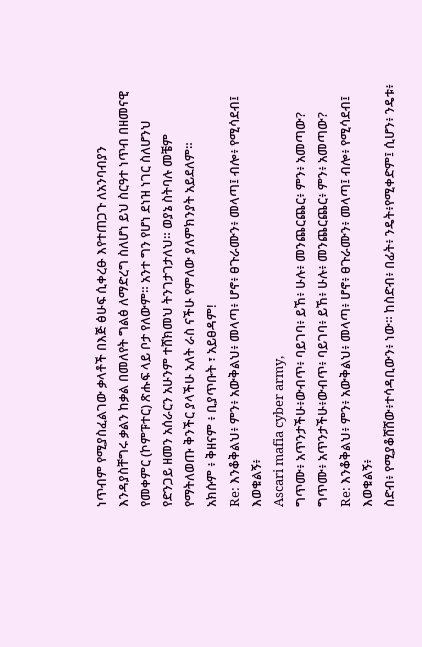ነጥብም የሚያስፈልገው ቃላቶች በእጅ ፅሁፍ ሲቀረፁ እየተጠጋጉ ለአንባብያን እንዳያስቸግሩ ቃልን ከቃል በመለየት ግልፅ ለማድረግ ስለሆነ ይህ ስርዓተ ነጥብ በዘመናዊ የመቀምር (ኮምፑተር) ጽሑፍ ላይ ቦታ የለውም። አንተ ግን የሆነ ደነዝ ነገር ስለሆንህ የድንጋይ ዘመን አሰራርን አሁንም ተሸክመህ ትንገታገታለህ። ወያኔ ስትባሉ መቼም የማትለወጡ ቅንችር ያላችሁ አለት ራስ ናችሁ የምለው ያለምክንያት አይደለም።
አክሱም ፥ ቅዘናም ፥ ቢያጥቡት ፣ አይፀዳም!
Re: እንቆቅልህ፥ ምን፥ አውቅልህ፥ መላጣ፥ ሆኖ፥ ፀጉራሙን፥ መላጣ፤ ብሎ፥ የሚሳደብ፤ እወቁልኝ፥
Ascari mafia cyber army,
ግጥሙ፥ አጥንታችሁ፥ውብጥ፥ ባይገባ፥ ይኸ፥ ሁሉ፥ መንጨርጨር፥ ምን፥ አመጣው?
ግጥሙ፥ አጥንታችሁ፥ውብጥ፥ ባይገባ፥ ይኸ፥ ሁሉ፥ መንጨርጨር፥ ምን፥ አመጣው?
Re: እንቆቅልህ፥ ምን፥ አውቅልህ፥ መላጣ፥ ሆኖ፥ ፀጉራሙን፥ መላጣ፤ ብሎ፥ የሚሳደብ፤ እወቁልኝ፥
ስድብ፥ የሚያቆሸሸው፥ተሳዳቢውን፥ ነው። ከስድብ፥ በፊት፥ ንዴት፥የሚቀድም፤ ሲሆን፥ ንዴቱ፥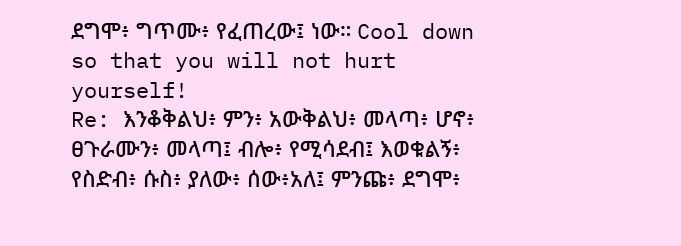ደግሞ፥ ግጥሙ፥ የፈጠረው፤ ነው። Cool down so that you will not hurt yourself!
Re: እንቆቅልህ፥ ምን፥ አውቅልህ፥ መላጣ፥ ሆኖ፥ ፀጉራሙን፥ መላጣ፤ ብሎ፥ የሚሳደብ፤ እወቁልኝ፥
የስድብ፥ ሱስ፥ ያለው፥ ሰው፥አለ፤ ምንጩ፥ ደግሞ፥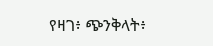የዛገ፥ ጭንቅላት፥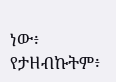ነው፥ የታዘብኩትም፥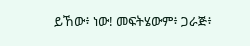ይኸው፥ ነው! መፍትሄውም፥ ጋራጅ፥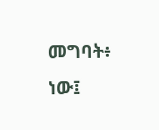መግባት፥ ነው፤